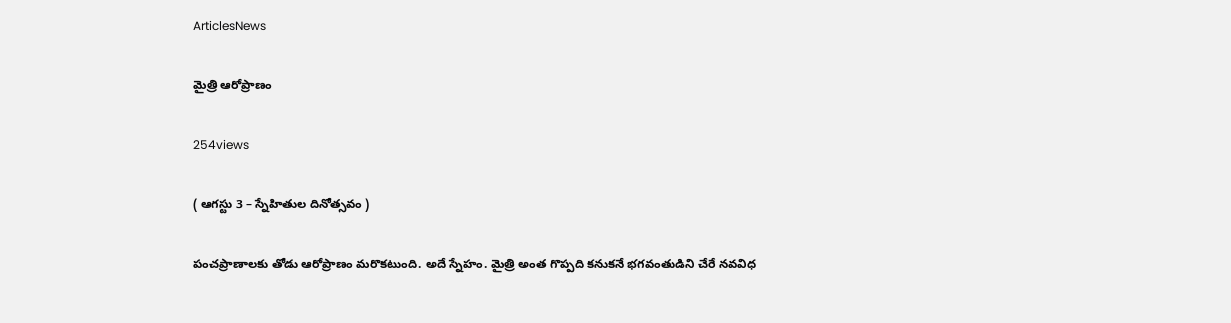ArticlesNews

మైత్రి ఆరోప్రాణం

254views

( ఆగస్టు 3 – స్నేహితుల దినోత్సవం )

పంచప్రాణాలకు తోడు ఆరోప్రాణం మరొకటుంది. అదే స్నేహం. మైత్రి అంత గొప్పది కనుకనే భగవంతుడిని చేరే నవవిధ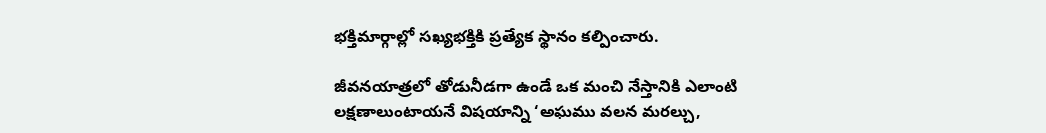భక్తిమార్గాల్లో సఖ్యభక్తికి ప్రత్యేక స్థానం కల్పించారు.

జీవనయాత్రలో తోడునీడగా ఉండే ఒక మంచి నేస్తానికి ఎలాంటి లక్షణాలుంటాయనే విషయాన్ని ‘అఘము వలన మరల్చు,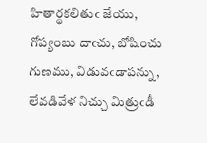హితార్థకలితుఁ జేయు, గోప్యంబు దాఁచు, బోషించు గుణము, విడువఁడాపన్ను, లేవడివేళ నిచ్చు మిత్రుఁడీ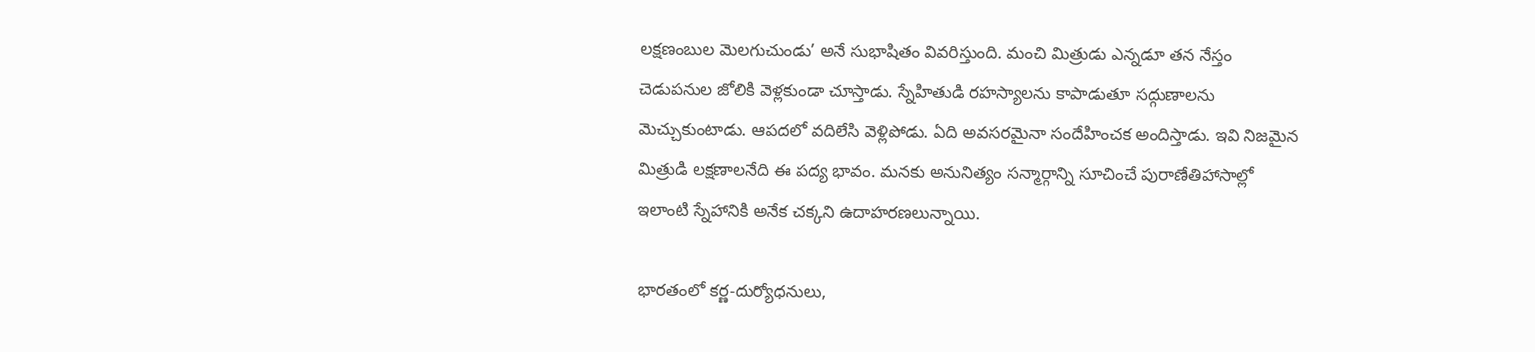లక్షణంబుల మెలగుచుండు’ అనే సుభాషితం వివరిస్తుంది. మంచి మిత్రుడు ఎన్నడూ తన నేస్తం చెడుపనుల జోలికి వెళ్లకుండా చూస్తాడు. స్నేహితుడి రహస్యాలను కాపాడుతూ సద్గుణాలను మెచ్చుకుంటాడు. ఆపదలో వదిలేసి వెళ్లిపోడు. ఏది అవసరమైనా సందేహించక అందిస్తాడు. ఇవి నిజమైన మిత్రుడి లక్షణాలనేది ఈ పద్య భావం. మనకు అనునిత్యం సన్మార్గాన్ని సూచించే పురాణేతిహాసాల్లో ఇలాంటి స్నేహానికి అనేక చక్కని ఉదాహరణలున్నాయి.

భారతంలో కర్ణ-దుర్యోధనులు,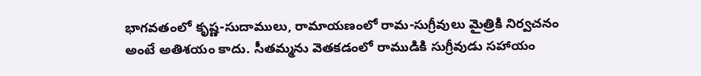భాగవతంలో కృష్ణ-సుదాములు, రామాయణంలో రామ-సుగ్రీవులు మైత్రికి నిర్వచనం అంటే అతిశయం కాదు. సీతమ్మను వెతకడంలో రాముడికి సుగ్రీవుడు సహాయం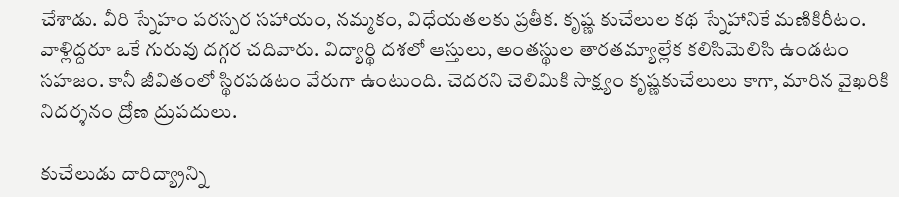చేశాడు. వీరి స్నేహం పరస్పర సహాయం, నమ్మకం, విధేయతలకు ప్రతీక. కృష్ణ కుచేలుల కథ స్నేహానికే మణికిరీటం. వాళ్లిద్దరూ ఒకే గురువు దగ్గర చదివారు. విద్యార్థి దశలో ఆస్తులు, అంతస్థుల తారతమ్యాల్లేక కలిసిమెలిసి ఉండటం సహజం. కానీ జీవితంలో స్థిరపడటం వేరుగా ఉంటుంది. చెదరని చెలిమికి సాక్ష్యం కృష్ణకుచేలులు కాగా, మారిన వైఖరికి నిదర్శనం ద్రోణ ద్రుపదులు.

కుచేలుడు దారిద్య్రాన్ని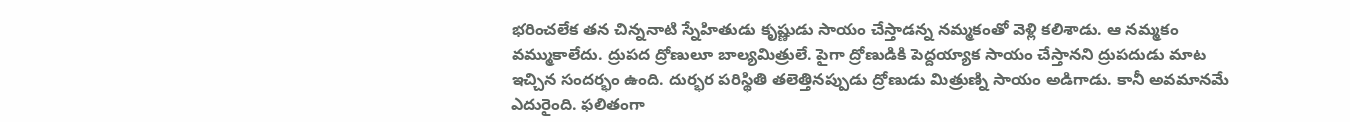భరించలేక తన చిన్ననాటి స్నేహితుడు కృష్ణుడు సాయం చేస్తాడన్న నమ్మకంతో వెళ్లి కలిశాడు. ఆ నమ్మకం వమ్ముకాలేదు. ద్రుపద ద్రోణులూ బాల్యమిత్రులే. పైగా ద్రోణుడికి పెద్దయ్యాక సాయం చేస్తానని ద్రుపదుడు మాట ఇచ్చిన సందర్భం ఉంది. దుర్భర పరిస్థితి తలెత్తినప్పుడు ద్రోణుడు మిత్రుణ్ని సాయం అడిగాడు. కానీ అవమానమే ఎదురైంది. ఫలితంగా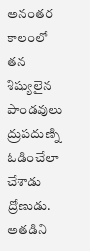అనంతర కాలంలో తన శిష్యులైన పాండవులు ద్రుపదుణ్ని ఓడించేలా చేశాడు ద్రోణుడు. అతడిని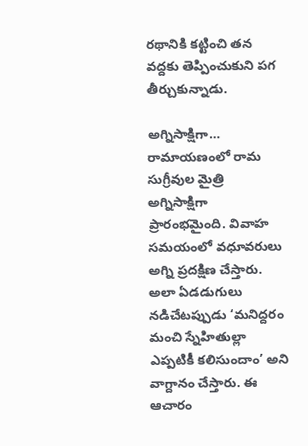రథానికి కట్టించి తన వద్దకు తెప్పించుకుని పగ తీర్చుకున్నాడు.

అగ్నిసాక్షిగా…
రామాయణంలో రామ సుగ్రీవుల మైత్రి అగ్నిసాక్షిగా ప్రారంభమైంది. వివాహ సమయంలో వధూవరులు అగ్ని ప్రదక్షిణ చేస్తారు. అలా ఏడడుగులు నడిచేటప్పుడు ‘మనిద్దరం మంచి స్నేహితుల్లా ఎప్పటికీ కలిసుందాం’ అని వాగ్దానం చేస్తారు. ఈ ఆచారం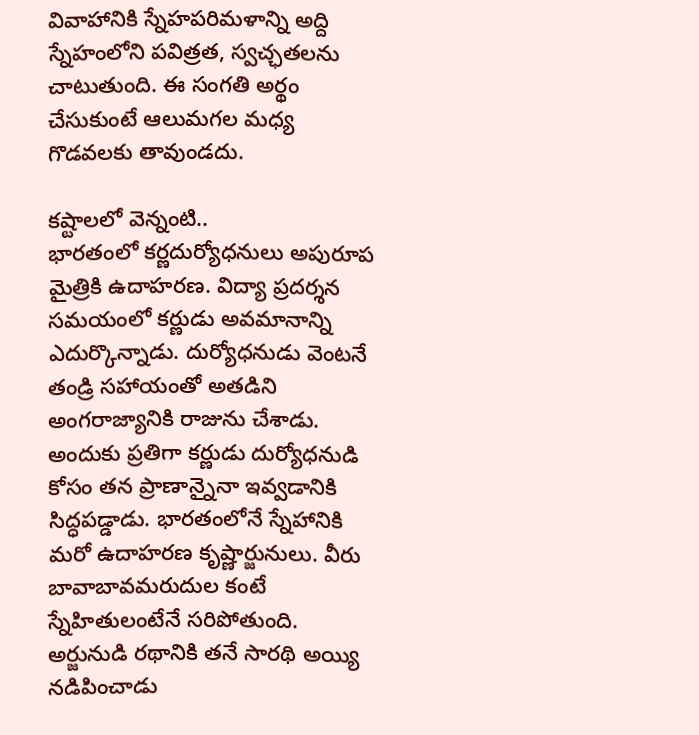వివాహానికి స్నేహపరిమళాన్ని అద్ది స్నేహంలోని పవిత్రత, స్వచ్ఛతలను చాటుతుంది. ఈ సంగతి అర్థం చేసుకుంటే ఆలుమగల మధ్య గొడవలకు తావుండదు.

కష్టాలలో వెన్నంటి..
భారతంలో కర్ణదుర్యోధనులు అపురూప మైత్రికి ఉదాహరణ. విద్యా ప్రదర్శన సమయంలో కర్ణుడు అవమానాన్ని ఎదుర్కొన్నాడు. దుర్యోధనుడు వెంటనే తండ్రి సహాయంతో అతడిని అంగరాజ్యానికి రాజును చేశాడు. అందుకు ప్రతిగా కర్ణుడు దుర్యోధనుడి కోసం తన ప్రాణాన్నైనా ఇవ్వడానికి సిద్ధపడ్డాడు. భారతంలోనే స్నేహానికి మరో ఉదాహరణ కృష్ణార్జునులు. వీరు బావాబావమరుదుల కంటే స్నేహితులంటేనే సరిపోతుంది. అర్జునుడి రథానికి తనే సారథి అయ్యి నడిపించాడు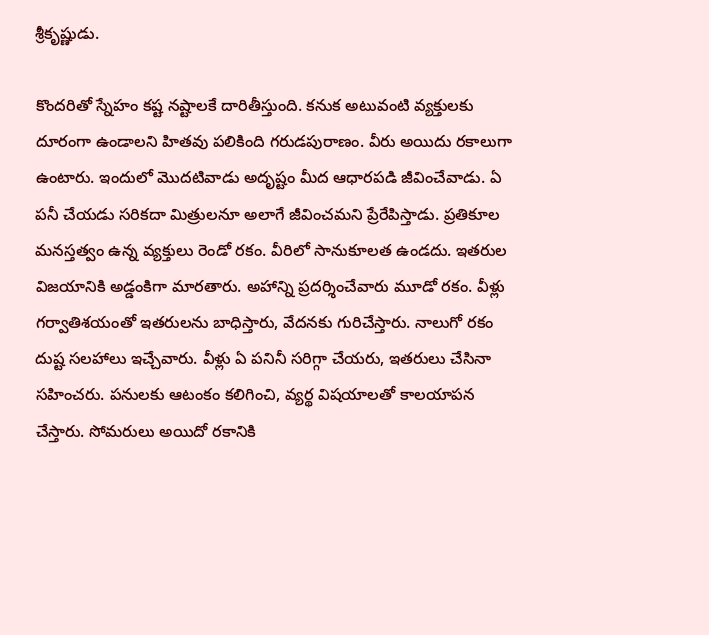శ్రీకృష్ణుడు.

కొందరితో స్నేహం కష్ట నష్టాలకే దారితీస్తుంది. కనుక అటువంటి వ్యక్తులకు దూరంగా ఉండాలని హితవు పలికింది గరుడపురాణం. వీరు అయిదు రకాలుగా ఉంటారు. ఇందులో మొదటివాడు అదృష్టం మీద ఆధారపడి జీవించేవాడు. ఏ పనీ చేయడు సరికదా మిత్రులనూ అలాగే జీవించమని ప్రేరేపిస్తాడు. ప్రతికూల మనస్తత్వం ఉన్న వ్యక్తులు రెండో రకం. వీరిలో సానుకూలత ఉండదు. ఇతరుల విజయానికి అడ్డంకిగా మారతారు. అహాన్ని ప్రదర్శించేవారు మూడో రకం. వీళ్లు గర్వాతిశయంతో ఇతరులను బాధిస్తారు, వేదనకు గురిచేస్తారు. నాలుగో రకం దుష్ట సలహాలు ఇచ్చేవారు. వీళ్లు ఏ పనినీ సరిగ్గా చేయరు, ఇతరులు చేసినా సహించరు. పనులకు ఆటంకం కలిగించి, వ్యర్థ విషయాలతో కాలయాపన చేస్తారు. సోమరులు అయిదో రకానికి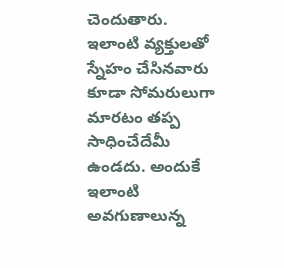చెందుతారు. ఇలాంటి వ్యక్తులతో స్నేహం చేసినవారు కూడా సోమరులుగా మారటం తప్ప సాధించేదేమీ ఉండదు. అందుకే ఇలాంటి అవగుణాలున్న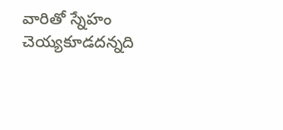వారితో స్నేహం చెయ్యకూడదన్నది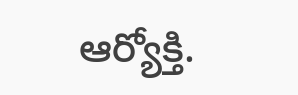ఆర్యోక్తి.